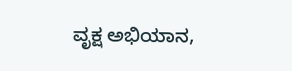ವೃಕ್ಷ ಅಭಿಯಾನ,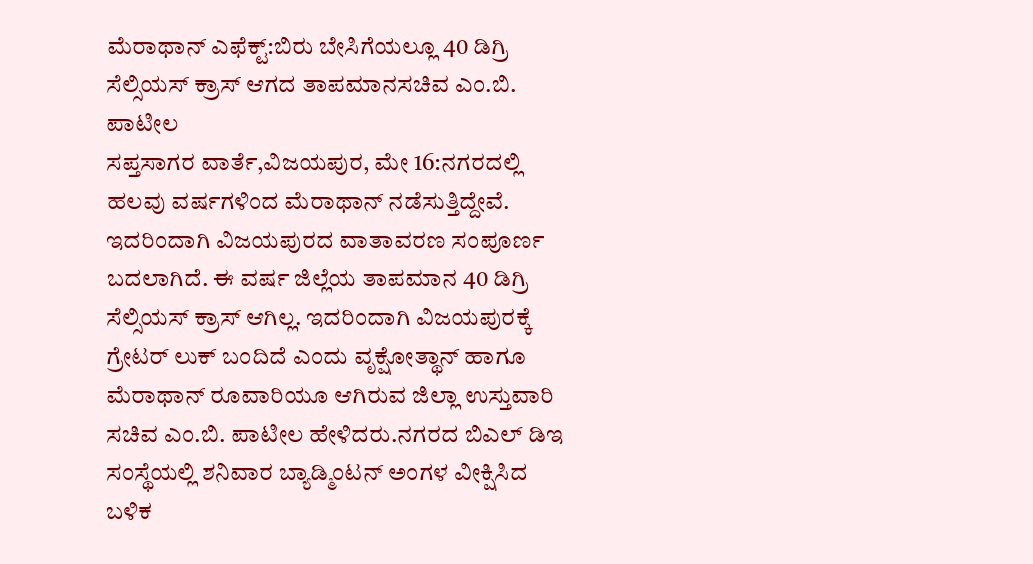ಮೆರಾಥಾನ್ ಎಫೆಕ್ಟ್:ಬಿರು ಬೇಸಿಗೆಯಲ್ಲೂ 40 ಡಿಗ್ರಿ ಸೆಲ್ಸಿಯಸ್ ಕ್ರಾಸ್ ಆಗದ ತಾಪಮಾನಸಚಿವ ಎಂ.ಬಿ. ಪಾಟೀಲ
ಸಪ್ತಸಾಗರ ವಾರ್ತೆ,ವಿಜಯಪುರ, ಮೇ 16:ನಗರದಲ್ಲಿ ಹಲವು ವರ್ಷಗಳಿಂದ ಮೆರಾಥಾನ್ ನಡೆಸುತ್ತಿದ್ದೇವೆ. ಇದರಿಂದಾಗಿ ವಿಜಯಪುರದ ವಾತಾವರಣ ಸಂಪೂರ್ಣ ಬದಲಾಗಿದೆ. ಈ ವರ್ಷ ಜಿಲ್ಲೆಯ ತಾಪಮಾನ 40 ಡಿಗ್ರಿ ಸೆಲ್ಸಿಯಸ್ ಕ್ರಾಸ್ ಆಗಿಲ್ಲ. ಇದರಿಂದಾಗಿ ವಿಜಯಪುರಕ್ಕೆ ಗ್ರೇಟರ್ ಲುಕ್ ಬಂದಿದೆ ಎಂದು ವೃಕ್ಷೋತ್ಥಾನ್ ಹಾಗೂ ಮೆರಾಥಾನ್ ರೂವಾರಿಯೂ ಆಗಿರುವ ಜಿಲ್ಲಾ ಉಸ್ತುವಾರಿ ಸಚಿವ ಎಂ.ಬಿ. ಪಾಟೀಲ ಹೇಳಿದರು.ನಗರದ ಬಿಎಲ್ ಡಿಇ ಸಂಸ್ಥೆಯಲ್ಲಿ ಶನಿವಾರ ಬ್ಯಾಡ್ಮಿಂಟನ್ ಅಂಗಳ ವೀಕ್ಷಿಸಿದ ಬಳಿಕ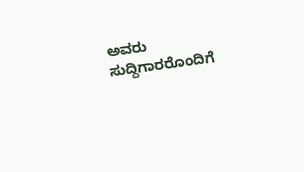ಅವರು ಸುದ್ದಿಗಾರರೊಂದಿಗೆ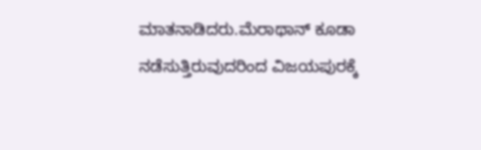ಮಾತನಾಡಿದರು.ಮೆರಾಥಾನ್ ಕೂಡಾ ನಡೆಸುತ್ತಿರುವುದರಿಂದ ವಿಜಯಪುರಕ್ಕೆ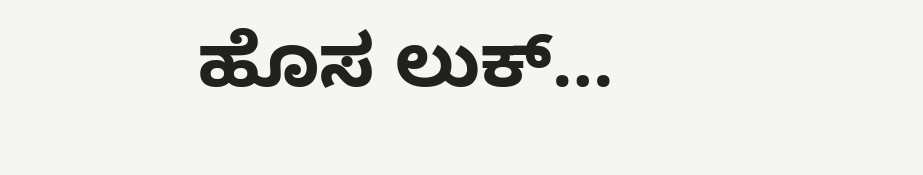ಹೊಸ ಲುಕ್…